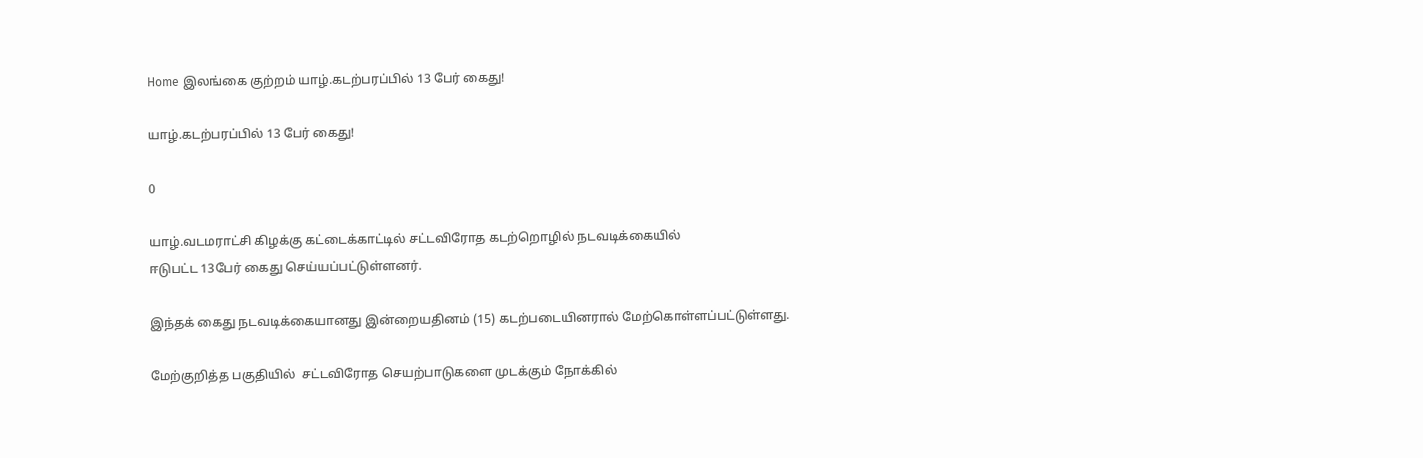Home இலங்கை குற்றம் யாழ்.கடற்பரப்பில் 13 பேர் கைது!

யாழ்.கடற்பரப்பில் 13 பேர் கைது!

0

யாழ்.வடமராட்சி கிழக்கு கட்டைக்காட்டில் சட்டவிரோத கடற்றொழில் நடவடிக்கையில்
ஈடுபட்ட 13பேர் கைது செய்யப்பட்டுள்ளனர்.

இந்தக் கைது நடவடிக்கையானது இன்றையதினம் (15) கடற்படையினரால் மேற்கொள்ளப்பட்டுள்ளது.

மேற்குறித்த பகுதியில்  சட்டவிரோத செயற்பாடுகளை முடக்கும் நோக்கில்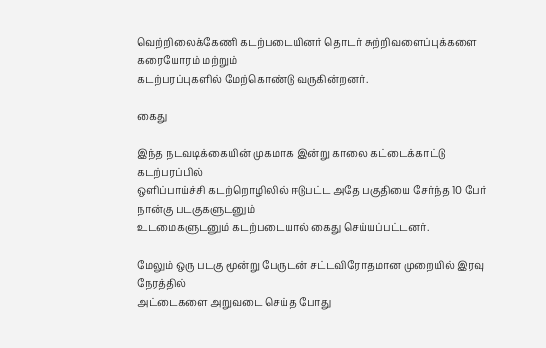வெற்றிலைக்கேணி கடற்படையினர் தொடர் சுற்றிவளைப்புக்களை கரையோரம் மற்றும்
கடற்பரப்புகளில் மேற்கொண்டு வருகின்றனர்.

கைது

இந்த நடவடிக்கையின் முகமாக இன்று காலை கட்டைக்காட்டு கடற்பரப்பில்
ஒளிப்பாய்ச்சி கடற்றொழிலில் ஈடுபட்ட அதே பகுதியை சேர்ந்த 10 பேர் நான்கு படகுகளுடனும்
உடமைகளுடனும் கடற்படையால் கைது செய்யப்பட்டனர்.

மேலும் ஒரு படகு மூன்று பேருடன் சட்டவிரோதமான முறையில் இரவு நேரத்தில்
அட்டைகளை அறுவடை செய்த போது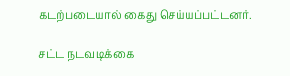கடற்படையால் கைது செய்யப்பட்டனர்.

சட்ட நடவடிக்கை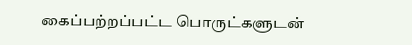கைப்பற்றப்பட்ட பொருட்களுடன்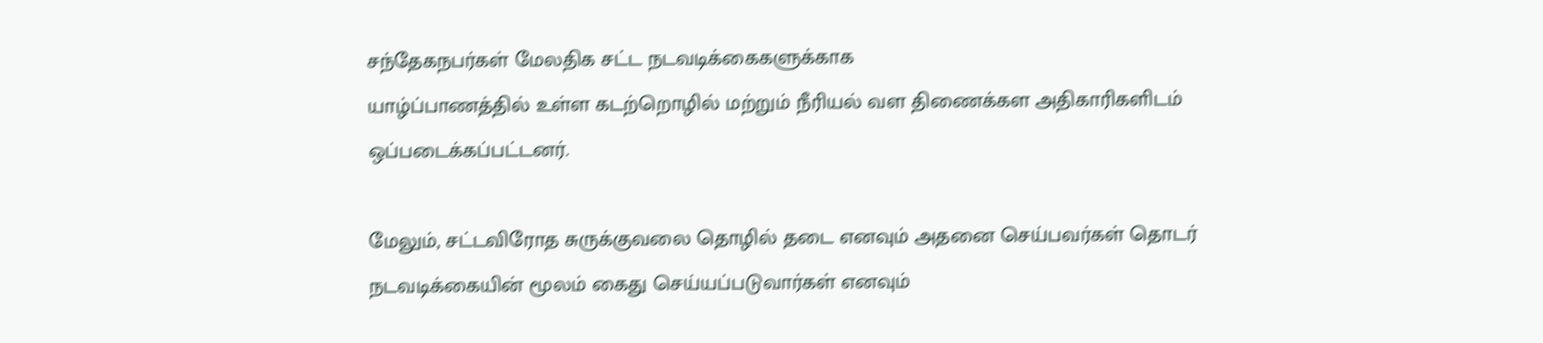சந்தேகநபர்கள் மேலதிக சட்ட நடவடிக்கைகளுக்காக
யாழ்ப்பாணத்தில் உள்ள கடற்றொழில் மற்றும் நீரியல் வள திணைக்கள அதிகாரிகளிடம்
ஒப்படைக்கப்பட்டனர்.

மேலும், சட்டவிரோத சுருக்குவலை தொழில் தடை எனவும் அதனை செய்பவர்கள் தொடர்
நடவடிக்கையின் மூலம் கைது செய்யப்படுவார்கள் எனவும்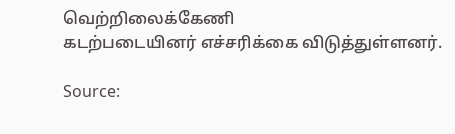வெற்றிலைக்கேணி
கடற்படையினர் எச்சரிக்கை விடுத்துள்ளனர்.

Source: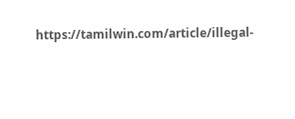https://tamilwin.com/article/illegal-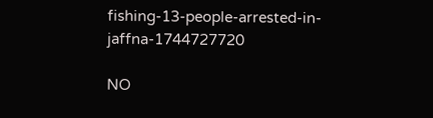fishing-13-people-arrested-in-jaffna-1744727720

NO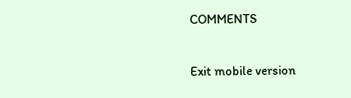COMMENTS

Exit mobile version